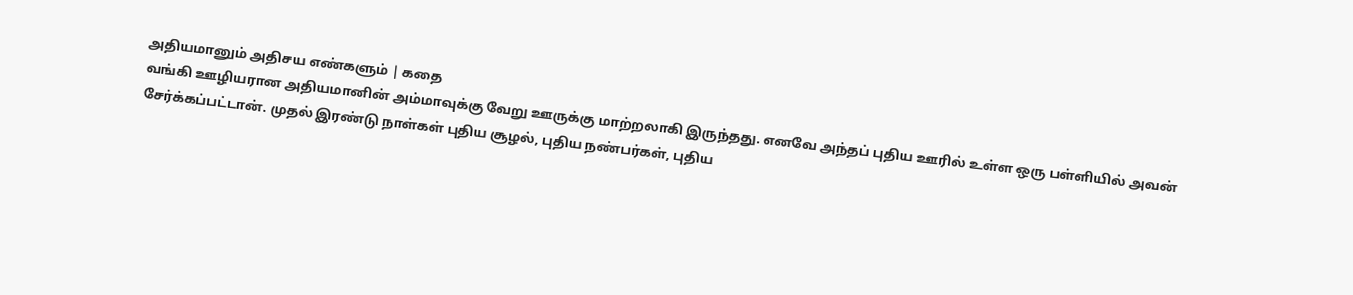அதியமானும் அதிசய எண்களும் | கதை
வங்கி ஊழியரான அதியமானின் அம்மாவுக்கு வேறு ஊருக்கு மாற்றலாகி இருந்தது. எனவே அந்தப் புதிய ஊரில் உள்ள ஒரு பள்ளியில் அவன் சேர்க்கப்பட்டான். முதல் இரண்டு நாள்கள் புதிய சூழல், புதிய நண்பர்கள், புதிய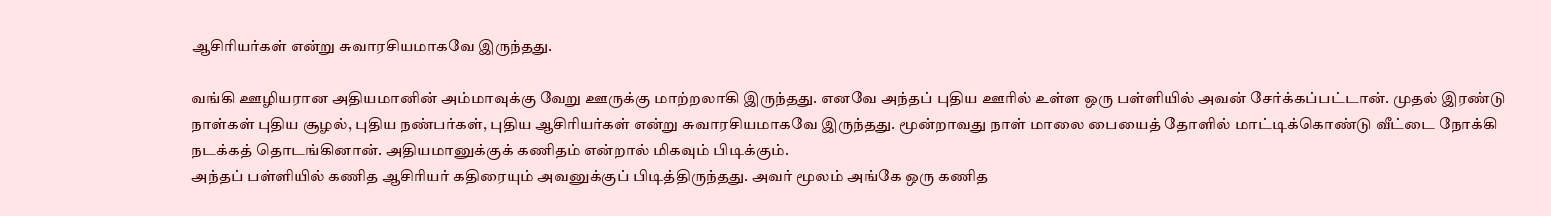ஆசிரியர்கள் என்று சுவாரசியமாகவே இருந்தது.

வங்கி ஊழியரான அதியமானின் அம்மாவுக்கு வேறு ஊருக்கு மாற்றலாகி இருந்தது. எனவே அந்தப் புதிய ஊரில் உள்ள ஒரு பள்ளியில் அவன் சேர்க்கப்பட்டான். முதல் இரண்டு நாள்கள் புதிய சூழல், புதிய நண்பர்கள், புதிய ஆசிரியர்கள் என்று சுவாரசியமாகவே இருந்தது. மூன்றாவது நாள் மாலை பையைத் தோளில் மாட்டிக்கொண்டு வீட்டை நோக்கி நடக்கத் தொடங்கினான். அதியமானுக்குக் கணிதம் என்றால் மிகவும் பிடிக்கும்.
அந்தப் பள்ளியில் கணித ஆசிரியர் கதிரையும் அவனுக்குப் பிடித்திருந்தது. அவர் மூலம் அங்கே ஒரு கணித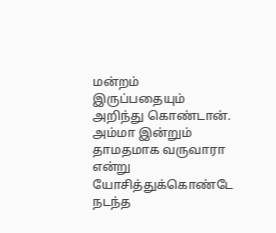மன்றம் இருப்பதையும் அறிந்து கொண்டான். அம்மா இன்றும் தாமதமாக வருவாரா என்று யோசித்துக்கொண்டே நடந்த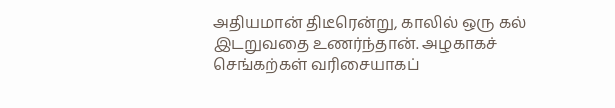அதியமான் திடீரென்று, காலில் ஒரு கல் இடறுவதை உணர்ந்தான். அழகாகச் செங்கற்கள் வரிசையாகப்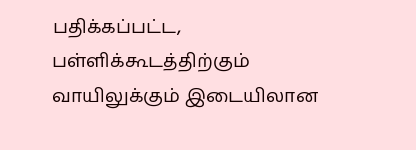பதிக்கப்பட்ட, பள்ளிக்கூடத்திற்கும் வாயிலுக்கும் இடையிலான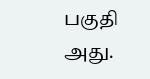பகுதி அது.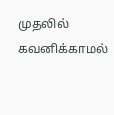முதலில் கவனிக்காமல்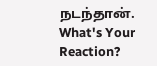நடந்தான்.
What's Your Reaction?